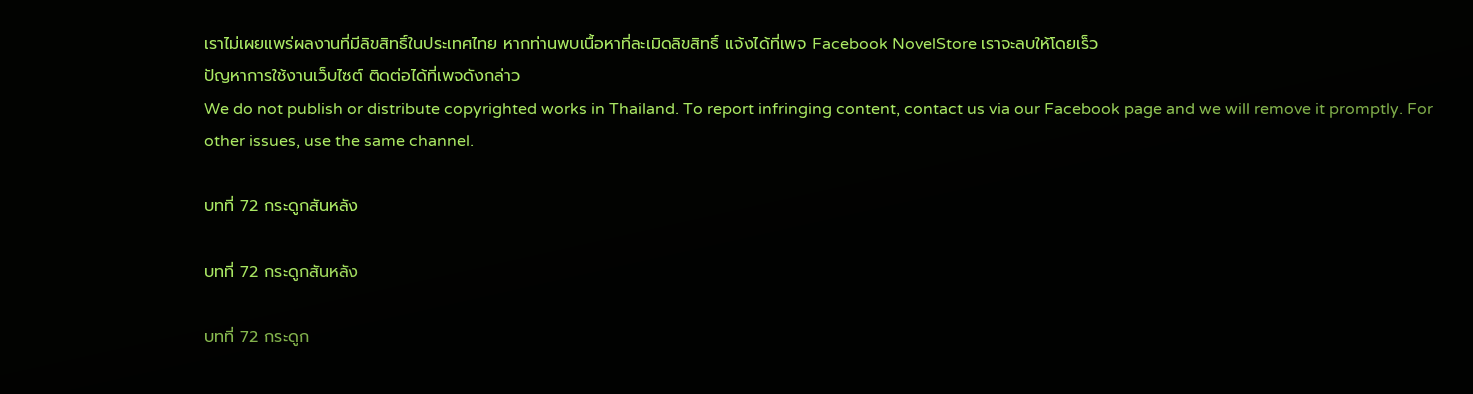เราไม่เผยแพร่ผลงานที่มีลิขสิทธิ์ในประเทศไทย หากท่านพบเนื้อหาที่ละเมิดลิขสิทธิ์ แจ้งได้ที่เพจ Facebook NovelStore เราจะลบให้โดยเร็ว
ปัญหาการใช้งานเว็บไซต์ ติดต่อได้ที่เพจดังกล่าว
We do not publish or distribute copyrighted works in Thailand. To report infringing content, contact us via our Facebook page and we will remove it promptly. For other issues, use the same channel.

บทที่ 72 กระดูกสันหลัง

บทที่ 72 กระดูกสันหลัง

บทที่ 72 กระดูก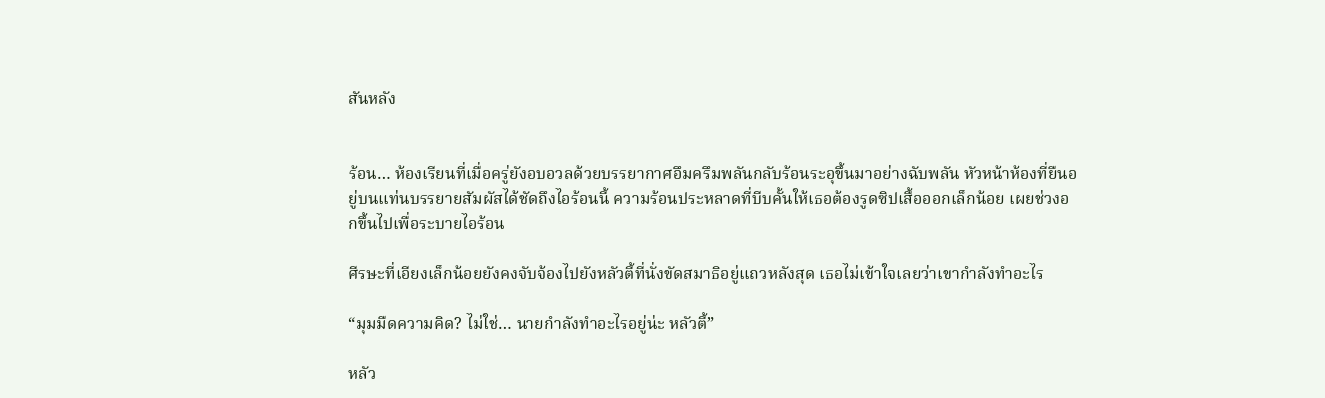สันหลัง


ร้อน… ห้องเรียนที่เมื่อครู่ยังอบอวลด้วยบรรยากาศอึมครึมพลันกลับร้อนระอุขึ้นมาอย่างฉับพลัน หัวหน้าห้องที่ยืนอยู่บนแท่นบรรยายสัมผัสได้ชัดถึงไอร้อนนี้ ความร้อนประหลาดที่บีบคั้นให้เธอต้องรูดซิปเสื้อออกเล็กน้อย เผยช่วงอกขึ้นไปเพื่อระบายไอร้อน

ศีรษะที่เอียงเล็กน้อยยังคงจับจ้องไปยังหลัวตี้ที่นั่งขัดสมาธิอยู่แถวหลังสุด เธอไม่เข้าใจเลยว่าเขากำลังทำอะไร

“มุมมืดความคิด? ไม่ใช่… นายกำลังทำอะไรอยู่น่ะ หลัวตี้”

หลัว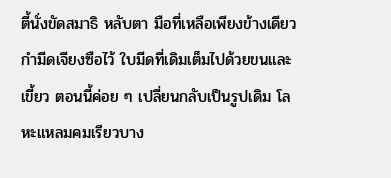ตี้นั่งขัดสมาธิ หลับตา มือที่เหลือเพียงข้างเดียวกำมีดเจียงซือไว้ ใบมีดที่เดิมเต็มไปด้วยขนและเขี้ยว ตอนนี้ค่อย ๆ เปลี่ยนกลับเป็นรูปเดิม โลหะแหลมคมเรียวบาง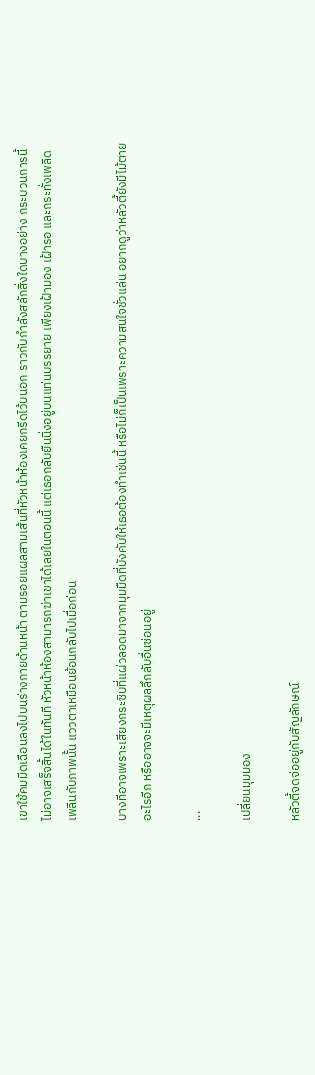เขาใช้คมมีดเฉือนลงไปบนร่างกายด้านหน้า ตามรอยแผลสามเส้นที่หัวหน้าห้องเคยกรีดไว้บนอก ราวกับกำลังสลักสิ่งใดบางอย่าง กระบวนการนี้ไม่อาจเสร็จสิ้นได้ในทันที หัวหน้าห้องสามารถฆ่าเขาได้เลยในตอนนี้ แต่เธอกลับยืนนิ่งอยู่บนแท่นบรรยาย เพียงเฝ้ามอง เฝ้ารอ และกระทั่งเพลิดเพลินกับภาพนั้น แววตาเหมือนย้อนกลับไปเมื่อก่อน

บางทีอาจเพราะเสียงกระซิบที่แผ่วลอดมาจากมุมมืดที่บังคับให้เธอต้องทำเช่นนี้ หรือไม่ก็เป็นเพราะความสนใจชั่วแล่น อยากดูว่าหลัวตี้ยังมีไม้ตายอะไรอีก หรืออาจจะมีเหตุผลลึกลับอื่นซ่อนอยู่

...

เปลี่ยนมุมมอง

หลัวตี้จดจ่ออยู่กับสัญลักษณ์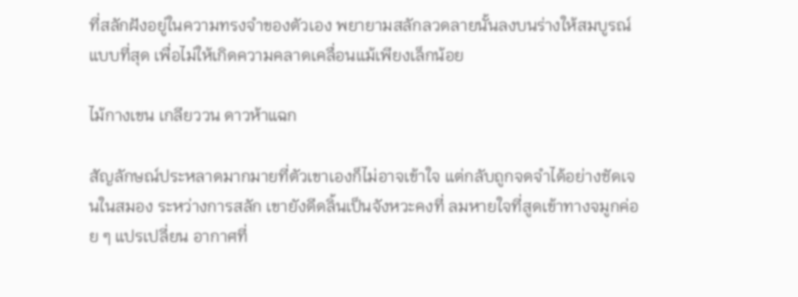ที่สลักฝังอยู่ในความทรงจำของตัวเอง พยายามสลักลวดลายนั้นลงบนร่างให้สมบูรณ์แบบที่สุด เพื่อไม่ให้เกิดความคลาดเคลื่อนแม้เพียงเล็กน้อย

ไม้กางเขน เกลียววน ดาวห้าแฉก

สัญลักษณ์ประหลาดมากมายที่ตัวเขาเองก็ไม่อาจเข้าใจ แต่กลับถูกจดจำได้อย่างชัดเจนในสมอง ระหว่างการสลัก เขายังดีดลิ้นเป็นจังหวะคงที่ ลมหายใจที่สูดเข้าทางจมูกค่อย ๆ แปรเปลี่ยน อากาศที่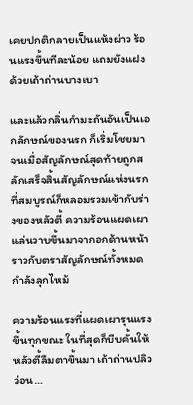เคยปกติกลายเป็นแห้งผ่าว ร้อนแรงขึ้นทีละน้อย แถมยังแฝงด้วยเถ้าถ่านบางเบา

และแล้วกลิ่นกำมะถันอันเป็นเอกลักษณ์ของนรก ก็เริ่มโชยมา จนเมื่อสัญลักษณ์สุดท้ายถูกสลักเสร็จสิ้นสัญลักษณ์แห่งนรกที่สมบูรณ์ก็หลอมรวมเข้ากับร่างของหลัวตี้ ความร้อนแผดเผาแล่นวาบขึ้นมาจากอกด้านหน้า ราวกับตราสัญลักษณ์ทั้งหมดกำลังลุกไหม้

ความร้อนแรงที่แผดเผารุนแรงขึ้นทุกขณะ ในที่สุดก็บีบคั้นให้หลัวตี้ลืมตาขึ้นมา เถ้าถ่านปลิวว่อน…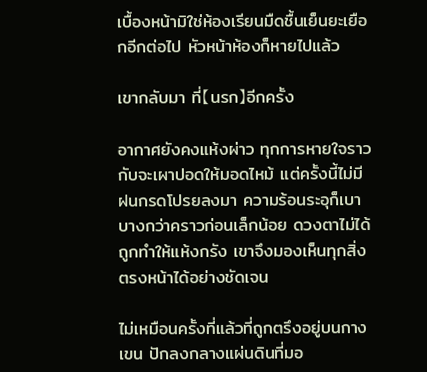เบื้องหน้ามิใช่ห้องเรียนมืดชื้นเย็นยะเยือกอีกต่อไป หัวหน้าห้องก็หายไปแล้ว

เขากลับมา ที่【นรก】อีกครั้ง

อากาศยังคงแห้งผ่าว ทุกการหายใจราวกับจะเผาปอดให้มอดไหม้ แต่ครั้งนี้ไม่มีฝนกรดโปรยลงมา ความร้อนระอุก็เบาบางกว่าคราวก่อนเล็กน้อย ดวงตาไม่ได้ถูกทำให้แห้งกรัง เขาจึงมองเห็นทุกสิ่งตรงหน้าได้อย่างชัดเจน

ไม่เหมือนครั้งที่แล้วที่ถูกตรึงอยู่บนกางเขน ปักลงกลางแผ่นดินที่มอ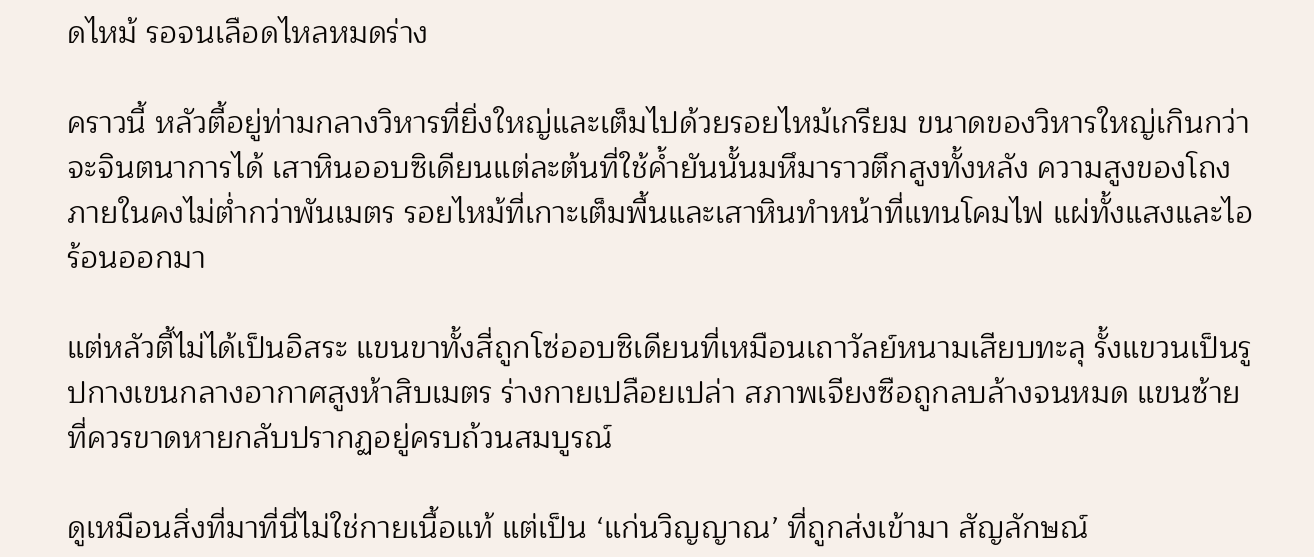ดไหม้ รอจนเลือดไหลหมดร่าง

คราวนี้ หลัวตี้อยู่ท่ามกลางวิหารที่ยิ่งใหญ่และเต็มไปด้วยรอยไหม้เกรียม ขนาดของวิหารใหญ่เกินกว่าจะจินตนาการได้ เสาหินออบซิเดียนแต่ละต้นที่ใช้ค้ำยันนั้นมหึมาราวตึกสูงทั้งหลัง ความสูงของโถงภายในคงไม่ต่ำกว่าพันเมตร รอยไหม้ที่เกาะเต็มพื้นและเสาหินทำหน้าที่แทนโคมไฟ แผ่ทั้งแสงและไอร้อนออกมา

แต่หลัวตี้ไม่ได้เป็นอิสระ แขนขาทั้งสี่ถูกโซ่ออบซิเดียนที่เหมือนเถาวัลย์หนามเสียบทะลุ รั้งแขวนเป็นรูปกางเขนกลางอากาศสูงห้าสิบเมตร ร่างกายเปลือยเปล่า สภาพเจียงซือถูกลบล้างจนหมด แขนซ้ายที่ควรขาดหายกลับปรากฏอยู่ครบถ้วนสมบูรณ์

ดูเหมือนสิ่งที่มาที่นี่ไม่ใช่กายเนื้อแท้ แต่เป็น ‘แก่นวิญญาณ’ ที่ถูกส่งเข้ามา สัญลักษณ์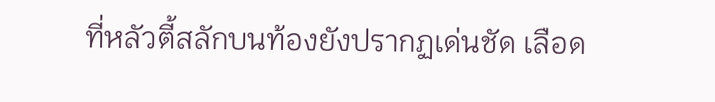ที่หลัวตี้สลักบนท้องยังปรากฏเด่นชัด เลือด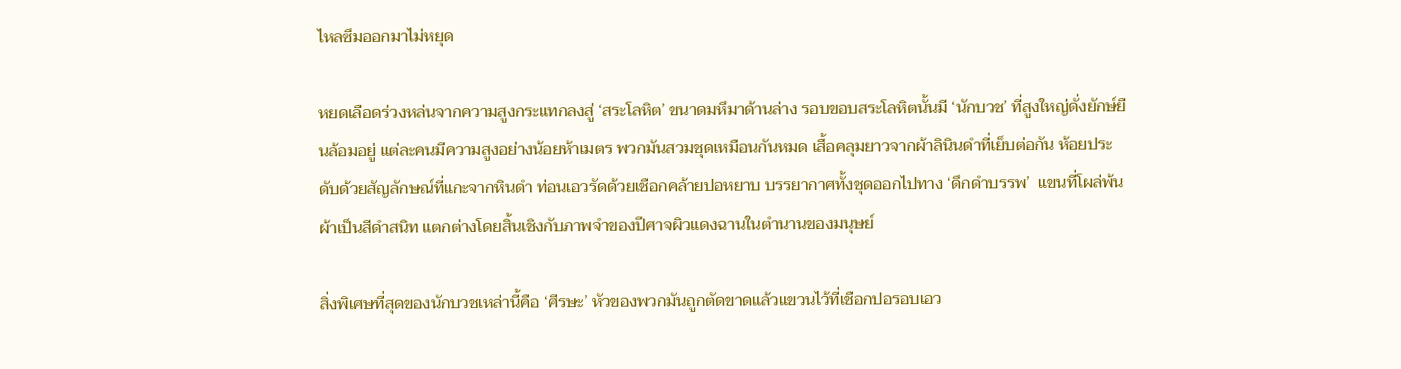ไหลซึมออกมาไม่หยุด

หยดเลือดร่วงหล่นจากความสูงกระแทกลงสู่ ‘สระโลหิต’ ขนาดมหึมาด้านล่าง รอบขอบสระโลหิตนั้นมี ‘นักบวช’ ที่สูงใหญ่ดั่งยักษ์ยืนล้อมอยู่ แต่ละคนมีความสูงอย่างน้อยห้าเมตร พวกมันสวมชุดเหมือนกันหมด เสื้อคลุมยาวจากผ้าลินินดำที่เย็บต่อกัน ห้อยประดับด้วยสัญลักษณ์ที่แกะจากหินดำ ท่อนเอวรัดด้วยเชือกคล้ายปอหยาบ บรรยากาศทั้งชุดออกไปทาง ‘ดึกดำบรรพ’  แขนที่โผล่พ้นผ้าเป็นสีดำสนิท แตกต่างโดยสิ้นเชิงกับภาพจำของปีศาจผิวแดงฉานในตำนานของมนุษย์

สิ่งพิเศษที่สุดของนักบวชเหล่านี้คือ ‘ศีรษะ’ หัวของพวกมันถูกตัดขาดแล้วแขวนไว้ที่เชือกปอรอบเอว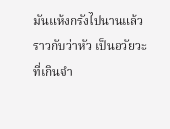มันแห้งกรังไปนานแล้ว ราวกับว่าหัว เป็นอวัยวะที่เกินจำ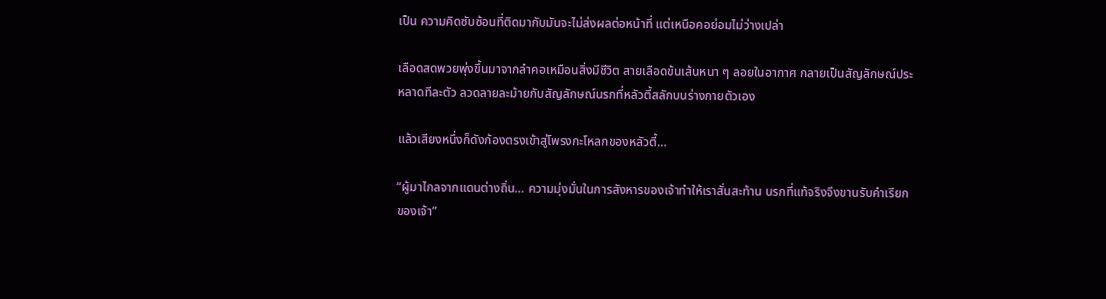เป็น ความคิดซับซ้อนที่ติดมากับมันจะไม่ส่งผลต่อหน้าที่ แต่เหนือคอย่อมไม่ว่างเปล่า

เลือดสดพวยพุ่งขึ้นมาจากลำคอเหมือนสิ่งมีชีวิต สายเลือดข้นเส้นหนา ๆ ลอยในอากาศ กลายเป็นสัญลักษณ์ประหลาดทีละตัว ลวดลายละม้ายกับสัญลักษณ์นรกที่หลัวตี้สลักบนร่างกายตัวเอง

แล้วเสียงหนึ่งก็ดังก้องตรงเข้าสู่โพรงกะโหลกของหลัวตี้…

“ผู้มาไกลจากแดนต่างถิ่น… ความมุ่งมั่นในการสังหารของเจ้าทำให้เราสั่นสะท้าน นรกที่แท้จริงจึงขานรับคำเรียกของเจ้า”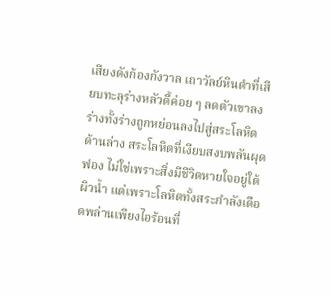เสียงดังก้องกังวาล เถาวัลย์หินดำที่เสียบทะลุร่างหลัวตี้ค่อย ๆ ลดตัวเขาลง ร่างทั้งร่างถูกหย่อนลงไปสู่สระโลหิตด้านล่าง สระโลหิตที่เงียบสงบพลันผุดฟอง ไม่ใช่เพราะสิ่งมีชีวิตหายใจอยู่ใต้ผิวน้ำ แต่เพราะโลหิตทั้งสระกำลังเดือดพล่านเพียงไอร้อนที่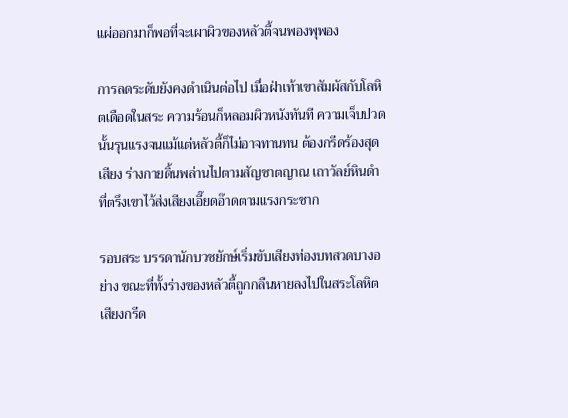แผ่ออกมาก็พอที่จะเผาผิวของหลัวตี้จนพองพุพอง

การลดระดับยังคงดำเนินต่อไป เมื่อฝ่าเท้าเขาสัมผัสกับโลหิตเดือดในสระ ความร้อนก็หลอมผิวหนังทันที ความเจ็บปวดนั้นรุนแรงจนแม้แต่หลัวตี้ก็ไม่อาจทานทน ต้องกรีดร้องสุดเสียง ร่างกายดิ้นพล่านไปตามสัญชาตญาณ เถาวัลย์หินดำที่ตรึงเขาไว้ส่งเสียงเอี๊ยดอ๊าดตามแรงกระชาก

รอบสระ บรรดานักบวชยักษ์เริ่มขับเสียงท่องบทสวดบางอย่าง ขณะที่ทั้งร่างของหลัวตี้ถูกกลืนหายลงไปในสระโลหิต เสียงกรีด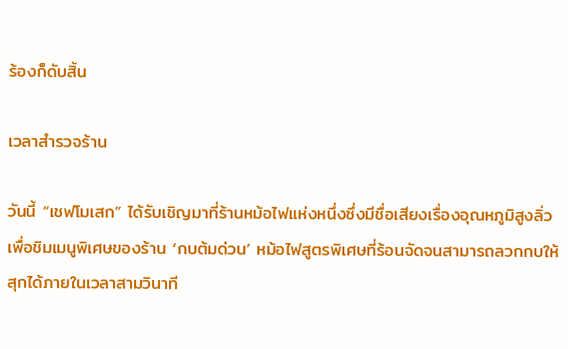ร้องก็ดับสิ้น

เวลาสำรวจร้าน

วันนี้ “เชฟโมเสก” ได้รับเชิญมาที่ร้านหม้อไฟแห่งหนึ่งซึ่งมีชื่อเสียงเรื่องอุณหภูมิสูงลิ่ว เพื่อชิมเมนูพิเศษของร้าน ‘กบต้มด่วน’ หม้อไฟสูตรพิเศษที่ร้อนจัดจนสามารถลวกกบให้สุกได้ภายในเวลาสามวินาที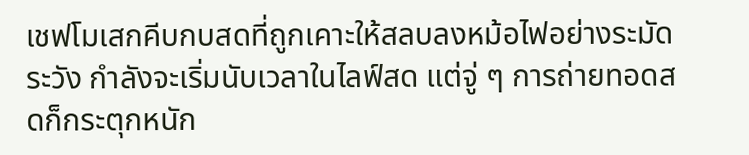เชฟโมเสกคีบกบสดที่ถูกเคาะให้สลบลงหม้อไฟอย่างระมัดระวัง กำลังจะเริ่มนับเวลาในไลฟ์สด แต่จู่ ๆ การถ่ายทอดสดก็กระตุกหนัก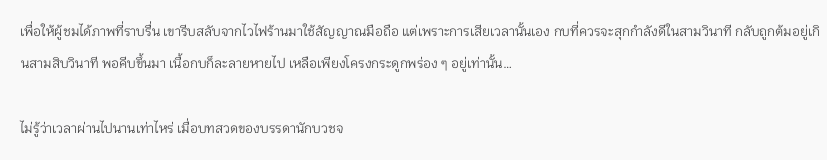เพื่อให้ผู้ชมได้ภาพที่ราบรื่น เขารีบสลับจากไวไฟร้านมาใช้สัญญาณมือถือ แต่เพราะการเสียเวลานั้นเอง กบที่ควรจะสุกกำลังดีในสามวินาที กลับถูกต้มอยู่เกินสามสิบวินาที พอคีบขึ้นมา เนื้อกบก็ละลายหายไป เหลือเพียงโครงกระดูกพร่อง ๆ อยู่เท่านั้น…

ไม่รู้ว่าเวลาผ่านไปนานเท่าไหร่ เมื่อบทสวดของบรรดานักบวชจ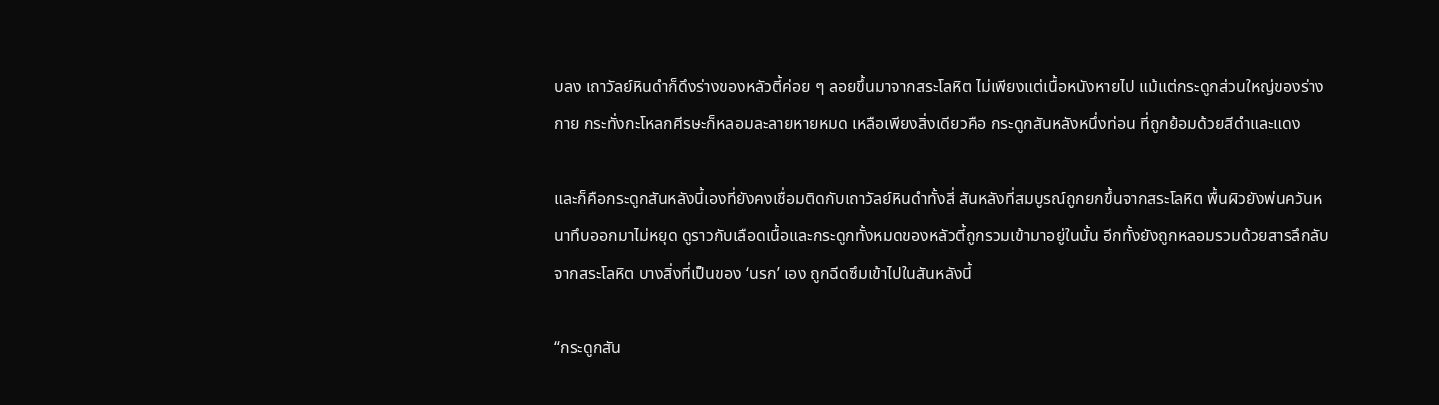บลง เถาวัลย์หินดำก็ดึงร่างของหลัวตี้ค่อย ๆ ลอยขึ้นมาจากสระโลหิต ไม่เพียงแต่เนื้อหนังหายไป แม้แต่กระดูกส่วนใหญ่ของร่างกาย กระทั่งกะโหลกศีรษะก็หลอมละลายหายหมด เหลือเพียงสิ่งเดียวคือ กระดูกสันหลังหนึ่งท่อน ที่ถูกย้อมด้วยสีดำและแดง

และก็คือกระดูกสันหลังนี้เองที่ยังคงเชื่อมติดกับเถาวัลย์หินดำทั้งสี่ สันหลังที่สมบูรณ์ถูกยกขึ้นจากสระโลหิต พื้นผิวยังพ่นควันหนาทึบออกมาไม่หยุด ดูราวกับเลือดเนื้อและกระดูกทั้งหมดของหลัวตี้ถูกรวมเข้ามาอยู่ในนั้น อีกทั้งยังถูกหลอมรวมด้วยสารลึกลับจากสระโลหิต บางสิ่งที่เป็นของ ‘นรก’ เอง ถูกฉีดซึมเข้าไปในสันหลังนี้

“กระดูกสัน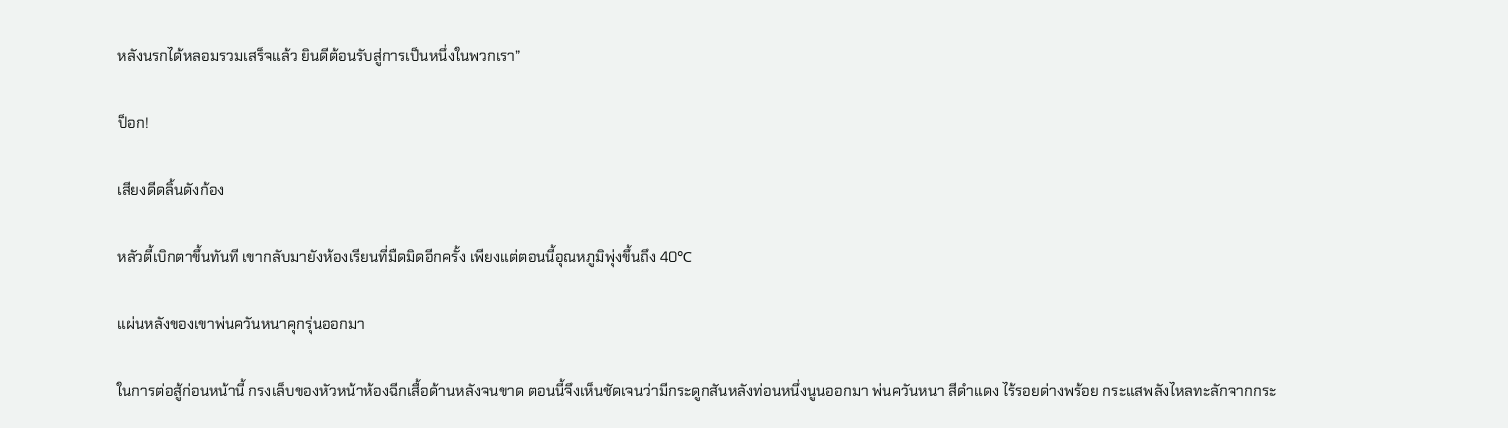หลังนรกได้หลอมรวมเสร็จแล้ว ยินดีต้อนรับสู่การเป็นหนึ่งในพวกเรา”

ป็อก!

เสียงดีดลิ้นดังก้อง

หลัวตี้เบิกตาขึ้นทันที เขากลับมายังห้องเรียนที่มืดมิดอีกครั้ง เพียงแต่ตอนนี้อุณหภูมิพุ่งขึ้นถึง 40℃

แผ่นหลังของเขาพ่นควันหนาคุกรุ่นออกมา

ในการต่อสู้ก่อนหน้านี้ กรงเล็บของหัวหน้าห้องฉีกเสื้อด้านหลังจนขาด ตอนนี้จึงเห็นชัดเจนว่ามีกระดูกสันหลังท่อนหนึ่งนูนออกมา พ่นควันหนา สีดำแดง ไร้รอยด่างพร้อย กระแสพลังไหลทะลักจากกระ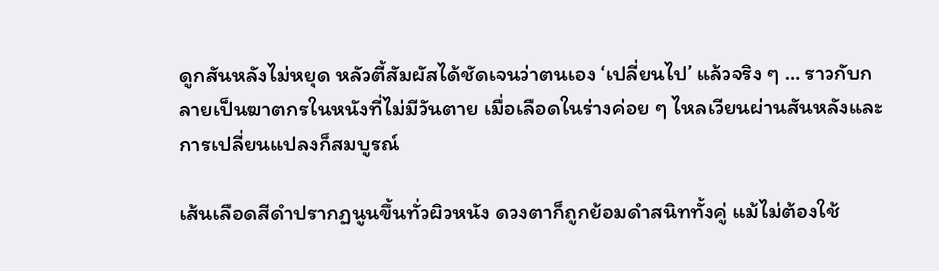ดูกสันหลังไม่หยุด หลัวตี้สัมผัสได้ชัดเจนว่าตนเอง ‘เปลี่ยนไป’ แล้วจริง ๆ … ราวกับกลายเป็นฆาตกรในหนังที่ไม่มีวันตาย เมื่อเลือดในร่างค่อย ๆ ไหลเวียนผ่านสันหลังและการเปลี่ยนแปลงก็สมบูรณ์

เส้นเลือดสีดำปรากฏนูนขึ้นทั่วผิวหนัง ดวงตาก็ถูกย้อมดำสนิททั้งคู่ แม้ไม่ต้องใช้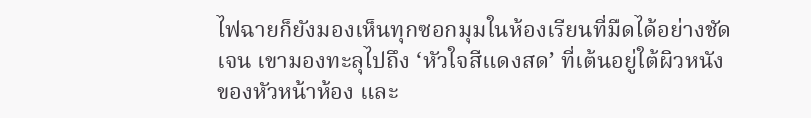ไฟฉายก็ยังมองเห็นทุกซอกมุมในห้องเรียนที่มืดได้อย่างชัดเจน เขามองทะลุไปถึง ‘หัวใจสีแดงสด’ ที่เต้นอยู่ใต้ผิวหนังของหัวหน้าห้อง และ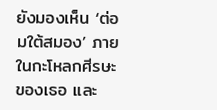ยังมองเห็น ‘ต่อมใต้สมอง’ ภายในกะโหลกศีรษะของเธอ และ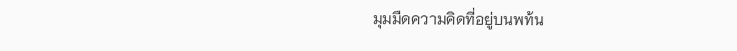มุมมืดความคิดที่อยู่บนพท้น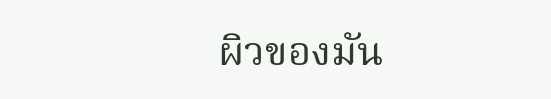ผิวของมัน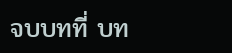จบบทที่ บท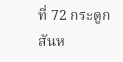ที่ 72 กระดูกสันห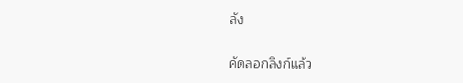ลัง

คัดลอกลิงก์แล้ว